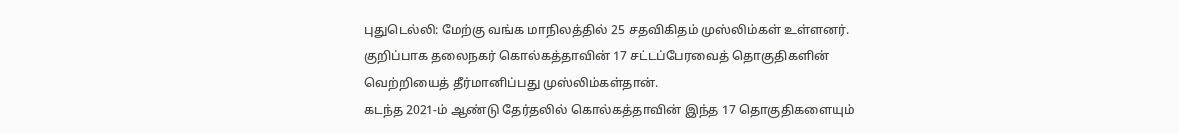புதுடெல்லி: மேற்கு வங்க மாநிலத்தில் 25 சதவிகிதம் முஸ்லிம்கள் உள்ளனர். குறிப்பாக தலைநகர் கொல்கத்தாவின் 17 சட்டப்பேரவைத் தொகுதிகளின் வெற்றியைத் தீர்மானிப்பது முஸ்லிம்கள்தான்.
கடந்த 2021-ம் ஆண்டு தேர்தலில் கொல்கத்தாவின் இந்த 17 தொகுதிகளையும்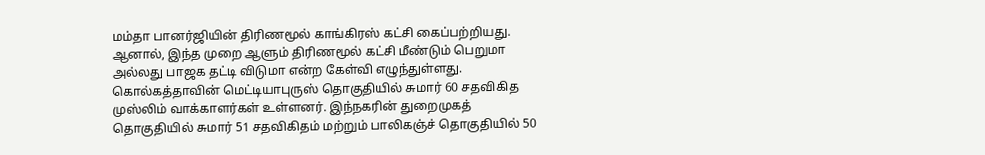மம்தா பானர்ஜியின் திரிணமூல் காங்கிரஸ் கட்சி கைப்பற்றியது. ஆனால், இந்த முறை ஆளும் திரிணமூல் கட்சி மீண்டும் பெறுமா அல்லது பாஜக தட்டி விடுமா என்ற கேள்வி எழுந்துள்ளது.
கொல்கத்தாவின் மெட்டியாபுருஸ் தொகுதியில் சுமார் 60 சதவிகித முஸ்லிம் வாக்காளர்கள் உள்ளனர். இந்நகரின் துறைமுகத் தொகுதியில் சுமார் 51 சதவிகிதம் மற்றும் பாலிகஞ்ச் தொகுதியில் 50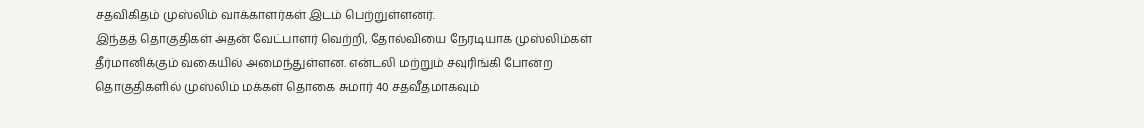சதவிகிதம் முஸ்லிம் வாக்காளர்கள் இடம் பெற்றுள்ளனர்.
இந்தத் தொகுதிகள் அதன் வேட்பாளர் வெற்றி, தோல்வியை நேரடியாக முஸ்லிம்கள் தீர்மானிக்கும் வகையில் அமைந்துள்ளன. என்டலி மற்றும் சவுரிங்கி போன்ற தொகுதிகளில் முஸ்லிம் மக்கள் தொகை சுமார் 40 சதவீதமாகவும்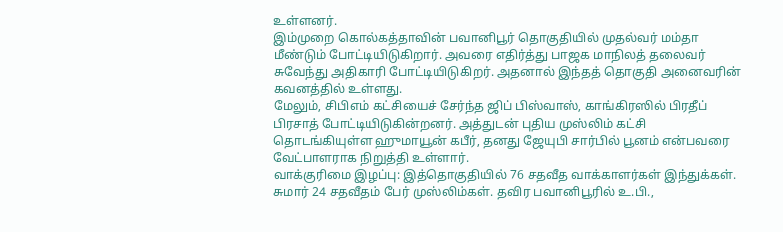உள்ளனர்.
இம்முறை கொல்கத்தாவின் பவானிபூர் தொகுதியில் முதல்வர் மம்தா மீண்டும் போட்டியிடுகிறார். அவரை எதிர்த்து பாஜக மாநிலத் தலைவர் சுவேந்து அதிகாரி போட்டியிடுகிறர். அதனால் இந்தத் தொகுதி அனைவரின் கவனத்தில் உள்ளது.
மேலும், சிபிஎம் கட்சியைச் சேர்ந்த ஜிப் பிஸ்வாஸ், காங்கிரஸில் பிரதீப் பிரசாத் போட்டியிடுகின்றனர். அத்துடன் புதிய முஸ்லிம் கட்சி தொடங்கியுள்ள ஹுமாயூன் கபீர், தனது ஜேயுபி சார்பில் பூனம் என்பவரை வேட்பாளராக நிறுத்தி உள்ளார்.
வாக்குரிமை இழப்பு: இத்தொகுதியில் 76 சதவீத வாக்காளர்கள் இந்துக்கள். சுமார் 24 சதவீதம் பேர் முஸ்லிம்கள். தவிர பவானிபூரில் உ.பி.,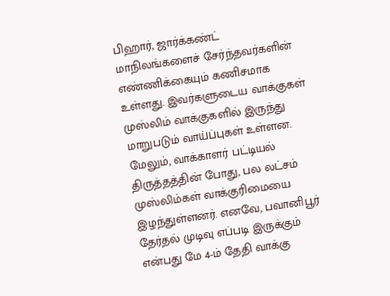பிஹார், ஜார்க்கண்ட் மாநிலங்களைச் சேர்ந்தவர்களின் எண்ணிக்கையும் கணிசமாக உள்ளது. இவர்களுடைய வாக்குகள் முஸ்லிம் வாக்குகளில் இருந்து மாறுபடும் வாய்ப்புகள் உள்ளன.
மேலும், வாக்காளர் பட்டியல் திருத்தத்தின் போது, பல லட்சம் முஸ்லிம்கள் வாக்குரிமையை இழந்துள்ளனர். எனவே, பவானிபூர் தேர்தல் முடிவு எப்படி இருக்கும் என்பது மே 4-ம் தேதி வாக்கு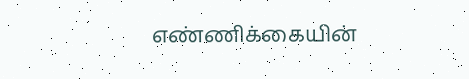எண்ணிக்கையின்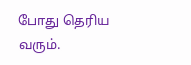போது தெரிய வரும்.